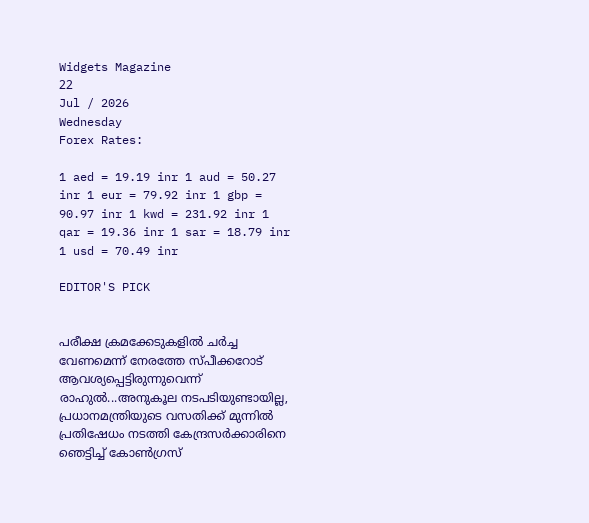Widgets Magazine
22
Jul / 2026
Wednesday
Forex Rates:

1 aed = 19.19 inr 1 aud = 50.27 inr 1 eur = 79.92 inr 1 gbp = 90.97 inr 1 kwd = 231.92 inr 1 qar = 19.36 inr 1 sar = 18.79 inr 1 usd = 70.49 inr

EDITOR'S PICK


പരീക്ഷ ക്രമക്കേടുകളിൽ ചര്‍ച്ച വേണമെന്ന് നേരത്തേ സ്പീക്കറോട് ആവശ്യപ്പെട്ടിരുന്നുവെന്ന് രാഹുൽ...അനുകൂല നടപടിയുണ്ടായില്ല, പ്രധാനമന്ത്രിയുടെ വസതിക്ക് മുന്നിൽ പ്രതിഷേധം നടത്തി കേന്ദ്രസർക്കാരിനെ ഞെട്ടിച്ച് കോൺഗ്രസ്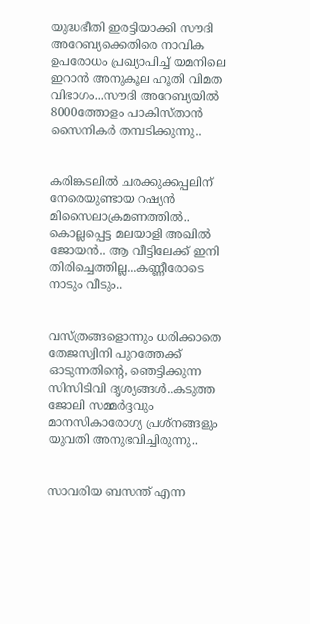യുദ്ധഭീതി ഇരട്ടിയാക്കി സൗദി അറേബ്യക്കെതിരെ നാവിക ഉപരോധം പ്രഖ്യാപിച്ച് യമനിലെ ഇറാൻ അനുകൂല ഹൂതി വിമത വിഭാഗം...സൗദി അറേബ്യയില്‍ 8000ത്തോളം പാകിസ്താന്‍ സൈനികര്‍ തമ്പടിക്കുന്നു..


കരിങ്കടലിൽ ചരക്കുക്കപ്പലിന് നേരെയുണ്ടായ റഷ്യൻ മിസൈലാക്രമണത്തിൽ.. കൊല്ലപ്പെട്ട മലയാളി അഖില്‍ ജോയന്‍.. ആ വീട്ടിലേക്ക് ഇനി തിരിച്ചെത്തില്ല...കണ്ണീരോടെ നാടും വീടും..


വസ്ത്രങ്ങളൊന്നും ധരിക്കാതെ തേജസ്വിനി പുറത്തേക്ക് ഓടുന്നതിന്റെ, ഞെട്ടിക്കുന്ന സിസിടിവി ദൃശ്യങ്ങൾ..കടുത്ത ജോലി സമ്മർദ്ദവും മാനസികാരോഗ്യ പ്രശ്നങ്ങളും യുവതി അനുഭവിച്ചിരുന്നു..


സാവരിയ ബസന്ത് എന്ന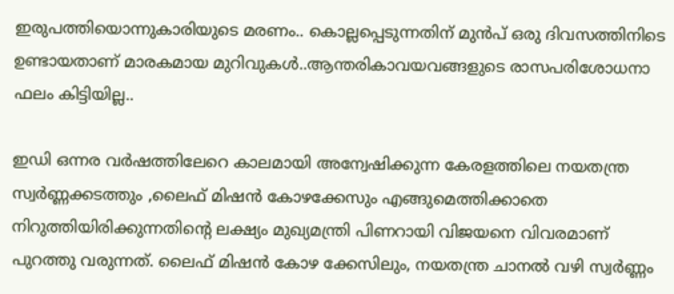ഇരുപത്തിയൊന്നുകാരിയുടെ മരണം.. കൊല്ലപ്പെടുന്നതിന് മുൻപ് ഒരു ദിവസത്തിനിടെ ഉണ്ടായതാണ് മാരകമായ മുറിവുകൾ..ആന്തരികാവയവങ്ങളുടെ രാസപരിശോധനാ ഫലം കിട്ടിയില്ല..

ഇഡി ഒന്നര വര്‍ഷത്തിലേറെ കാലമായി അന്വേഷിക്കുന്ന കേരളത്തിലെ നയതന്ത്ര സ്വര്‍ണ്ണക്കടത്തും ,ലൈഫ് മിഷന്‍ കോഴക്കേസും എങ്ങുമെത്തിക്കാതെ നിറുത്തിയിരിക്കുന്നതിന്റെ ലക്ഷ്യം മുഖ്യമന്ത്രി പിണറായി വിജയനെ വിവരമാണ് പുറത്തു വരുന്നത്. ലൈഫ് മിഷന്‍ കോഴ ക്കേസിലും, നയതന്ത്ര ചാനല്‍ വഴി സ്വര്‍ണ്ണം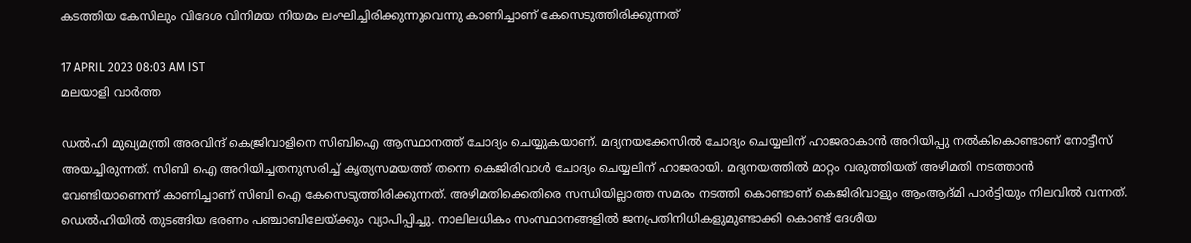കടത്തിയ കേസിലും വിദേശ വിനിമയ നിയമം ലംഘിച്ചിരിക്കുന്നുവെന്നു കാണിച്ചാണ് കേസെടുത്തിരിക്കുന്നത്

17 APRIL 2023 08:03 AM IST
മലയാളി വാര്‍ത്ത

ഡല്‍ഹി മുഖ്യമന്ത്രി അരവിന്ദ് കെജ്രിവാളിനെ സിബിഐ ആസ്ഥാനത്ത് ചോദ്യം ചെയ്യുകയാണ്. മദ്യനയക്കേസില്‍ ചോദ്യം ചെയ്യലിന് ഹാജരാകാന്‍ അറിയിപ്പു നല്‍കികൊണ്ടാണ് നോട്ടീസ് അയച്ചിരുന്നത്. സിബി ഐ അറിയിച്ചതനുസരിച്ച് കൃത്യസമയത്ത് തന്നെ കെജിരിവാള്‍ ചോദ്യം ചെയ്യലിന് ഹാജരായി. മദ്യനയത്തില്‍ മാറ്റം വരുത്തിയത് അഴിമതി നടത്താന്‍ വേണ്ടിയാണെന്ന് കാണിച്ചാണ് സിബി ഐ കേസെടുത്തിരിക്കുന്നത്. അഴിമതിക്കെതിരെ സന്ധിയില്ലാത്ത സമരം നടത്തി കൊണ്ടാണ് കെജിരിവാളും ആംആദ്മി പാര്‍ട്ടിയും നിലവില്‍ വന്നത്. ഡെല്‍ഹിയില്‍ തുടങ്ങിയ ഭരണം പഞ്ചാബിലേയ്ക്കും വ്യാപിപ്പിച്ചു. നാലിലധികം സംസ്ഥാനങ്ങളില്‍ ജനപ്രതിനിധികളുമുണ്ടാക്കി കൊണ്ട് ദേശീയ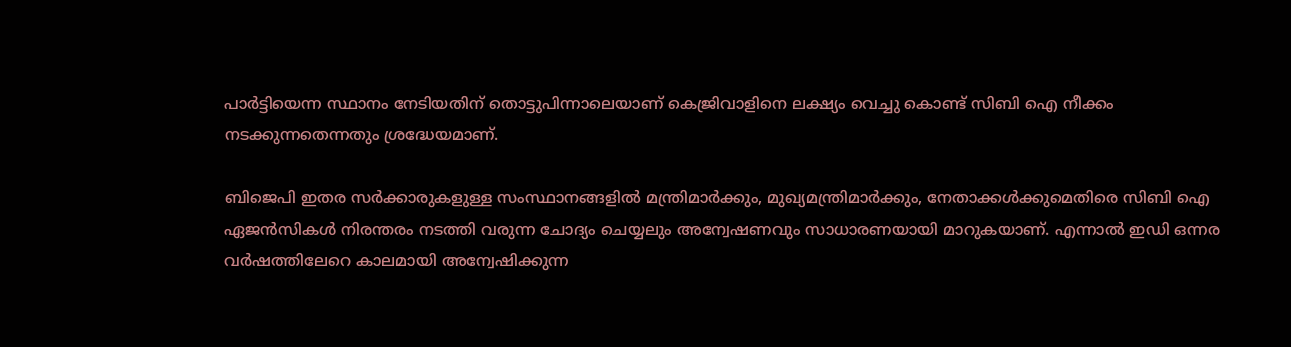പാര്‍ട്ടിയെന്ന സ്ഥാനം നേടിയതിന് തൊട്ടുപിന്നാലെയാണ് കെജ്രിവാളിനെ ലക്ഷ്യം വെച്ചു കൊണ്ട് സിബി ഐ നീക്കം നടക്കുന്നതെന്നതും ശ്രദ്ധേയമാണ്.

ബിജെപി ഇതര സര്‍ക്കാരുകളുള്ള സംസ്ഥാനങ്ങളില്‍ മന്ത്രിമാര്‍ക്കും, മുഖ്യമന്ത്രിമാര്‍ക്കും, നേതാക്കള്‍ക്കുമെതിരെ സിബി ഐ ഏജന്‍സികള്‍ നിരന്തരം നടത്തി വരുന്ന ചോദ്യം ചെയ്യലും അന്വേഷണവും സാധാരണയായി മാറുകയാണ്. എന്നാല്‍ ഇഡി ഒന്നര വര്‍ഷത്തിലേറെ കാലമായി അന്വേഷിക്കുന്ന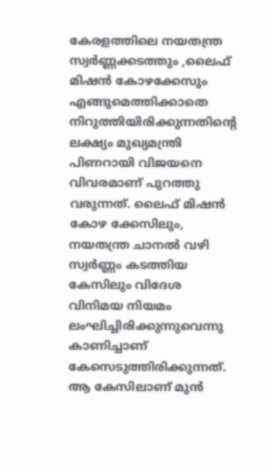കേരളത്തിലെ നയതന്ത്ര സ്വര്‍ണ്ണക്കടത്തും ,ലൈഫ് മിഷന്‍ കോഴക്കേസും എങ്ങുമെത്തിക്കാതെ നിറുത്തിയിരിക്കുന്നതിന്റെ ലക്ഷ്യം മുഖ്യമന്ത്രി പിണറായി വിജയനെ വിവരമാണ് പുറത്തു വരുന്നത്. ലൈഫ് മിഷന്‍ കോഴ ക്കേസിലും, നയതന്ത്ര ചാനല്‍ വഴി സ്വര്‍ണ്ണം കടത്തിയ കേസിലും വിദേശ വിനിമയ നിയമം ലംഘിച്ചിരിക്കുന്നുവെന്നു കാണിച്ചാണ് കേസെടുത്തിരിക്കുന്നത്. ആ കേസിലാണ് മുന്‍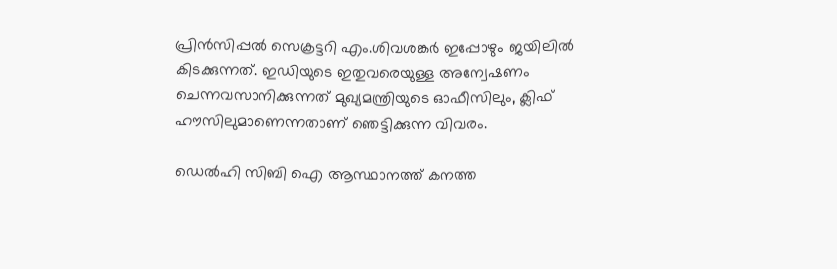പ്രിന്‍സിപ്പല്‍ സെക്രട്ടറി എം.ശിവശങ്കര്‍ ഇപ്പോഴും ജയിലില്‍ കിടക്കുന്നത്. ഇഡിയുടെ ഇതുവരെയുള്ള അന്വേഷണം ചെന്നവസാനിക്കുന്നത് മുഖ്യമന്ത്രിയുടെ ഓഫീസിലും, ക്ലിഫ് ഹൗസിലുമാണെന്നതാണ് ഞെട്ടിക്കുന്ന വിവരം.

ഡെല്‍ഹി സിബി ഐ ആസ്ഥാനത്ത് കനത്ത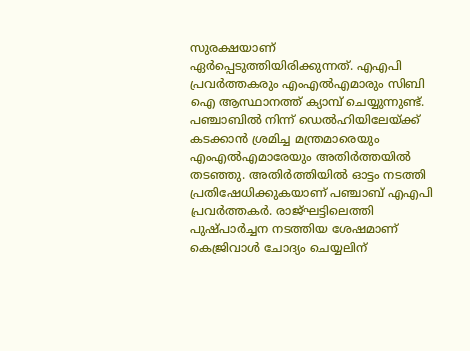സുരക്ഷയാണ് ഏര്‍പ്പെടുത്തിയിരിക്കുന്നത്. എഎപി പ്രവര്‍ത്തകരും എംഎല്‍എമാരും സിബി ഐ ആസ്ഥാനത്ത് ക്യാമ്പ് ചെയ്യുന്നുണ്ട്. പഞ്ചാബില്‍ നിന്ന് ഡെല്‍ഹിയിലേയ്ക്ക് കടക്കാന്‍ ശ്രമിച്ച മന്ത്രമാരെയും എംഎല്‍എമാരേയും അതിര്‍ത്തയില്‍ തടഞ്ഞു. അതിര്‍ത്തിയില്‍ ഓട്ടം നടത്തി പ്രതിഷേധിക്കുകയാണ് പഞ്ചാബ് എഎപി പ്രവര്‍ത്തകര്‍. രാജ്ഘട്ടിലെത്തി പുഷ്പാര്‍ച്ചന നടത്തിയ ശേഷമാണ് കെജ്രിവാള്‍ ചോദ്യം ചെയ്യലിന്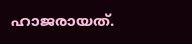ഹാജരായത്.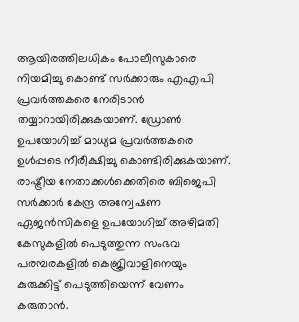ആയിരത്തിലധികം പോലീസുകാരെ നിയമിച്ചു കൊണ്ട് സര്‍ക്കാരും എഎപി പ്രവര്‍ത്തകരെ നേരിടാന്‍ തയ്യാറായിരിക്കുകയാണ്. ഡ്രോണ്‍ ഉപയോഗിച്ച് മാധ്യമ പ്രവര്‍ത്തകരെ ഉള്‍പ്പടെ നീരീക്ഷിച്ചു കൊണ്ടിരിക്കുകയാണ്. രാഷ്ട്രീയ നേതാക്കള്‍ക്കെതിരെ ബിജെപി സര്‍ക്കാര്‍ കേന്ദ്ര അന്വേഷണ ഏജന്‍സികളെ ഉപയോഗിച്ച് അഴിമതി കേസുകളില്‍ പെടുത്തുന്ന സംഭവ പരമ്പരകളില്‍ കെജ്രിവാളിനെയും കുരുക്കിട്ട് പെടുത്തിയെന്ന് വേണം കരുതാന്‍.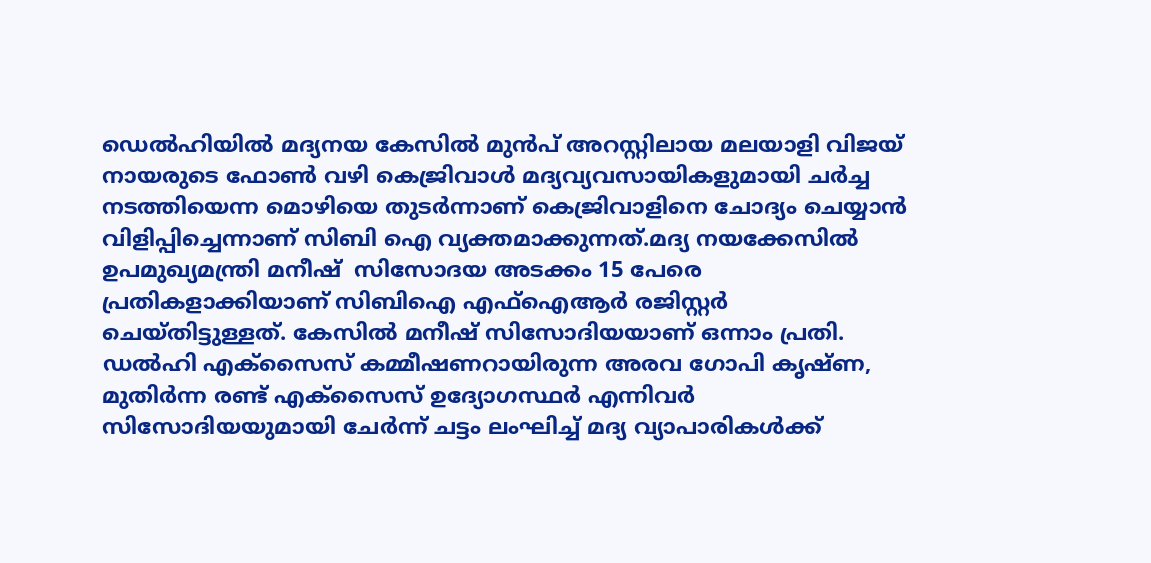ഡെല്‍ഹിയില്‍ മദ്യനയ കേസില്‍ മുന്‍പ് അറസ്റ്റിലായ മലയാളി വിജയ് നായരുടെ ഫോണ്‍ വഴി കെജ്രിവാള്‍ മദ്യവ്യവസായികളുമായി ചര്‍ച്ച നടത്തിയെന്ന മൊഴിയെ തുടര്‍ന്നാണ് കെജ്രിവാളിനെ ചോദ്യം ചെയ്യാന്‍ വിളിപ്പിച്ചെന്നാണ് സിബി ഐ വ്യക്തമാക്കുന്നത്.മദ്യ നയക്കേസില്‍ ഉപമുഖ്യമന്ത്രി മനീഷ്  സിസോദയ അടക്കം 15 പേരെ പ്രതികളാക്കിയാണ് സിബിഐ എഫ്‌ഐആര്‍ രജിസ്റ്റര്‍ ചെയ്തിട്ടുള്ളത്. കേസില്‍ മനീഷ് സിസോദിയയാണ് ഒന്നാം പ്രതി. ഡല്‍ഹി എക്‌സൈസ് കമ്മീഷണറായിരുന്ന അരവ ഗോപി കൃഷ്ണ, മുതിര്‍ന്ന രണ്ട് എക്‌സൈസ് ഉദ്യോഗസ്ഥര്‍ എന്നിവര്‍ സിസോദിയയുമായി ചേര്‍ന്ന് ചട്ടം ലംഘിച്ച് മദ്യ വ്യാപാരികള്‍ക്ക്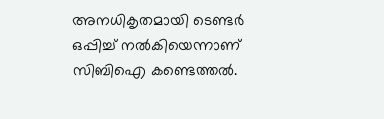അനധികൃതമായി ടെണ്ടര്‍ ഒപ്പിച്ച് നല്‍കിയെന്നാണ് സിബിഐ കണ്ടെത്തല്‍.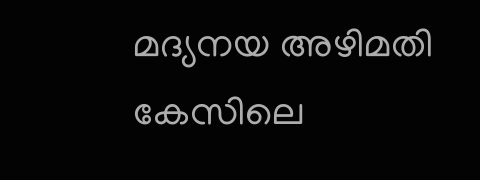മദ്യനയ അഴിമതി കേസിലെ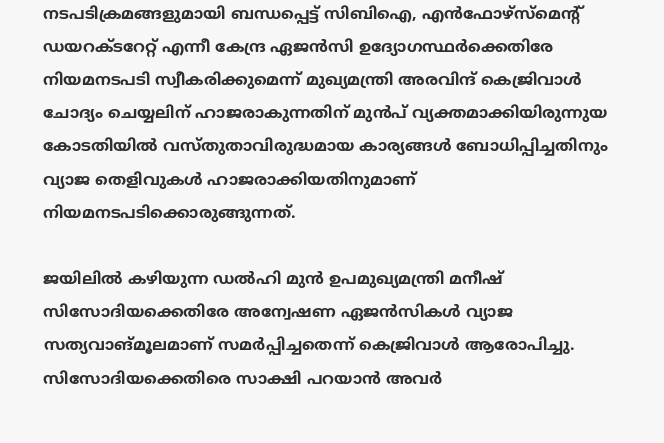നടപടിക്രമങ്ങളുമായി ബന്ധപ്പെട്ട് സിബിഐ, എന്‍ഫോഴ്സ്മെന്റ് ഡയറക്ടറേറ്റ് എന്നീ കേന്ദ്ര ഏജന്‍സി ഉദ്യോഗസ്ഥര്‍ക്കെതിരേ നിയമനടപടി സ്വീകരിക്കുമെന്ന് മുഖ്യമന്ത്രി അരവിന്ദ് കെജ്രിവാള്‍ ചോദ്യം ചെയ്യലിന് ഹാജരാകുന്നതിന് മുന്‍പ് വ്യക്തമാക്കിയിരുന്നുയ കോടതിയില്‍ വസ്തുതാവിരുദ്ധമായ കാര്യങ്ങള്‍ ബോധിപ്പിച്ചതിനും വ്യാജ തെളിവുകള്‍ ഹാജരാക്കിയതിനുമാണ് നിയമനടപടിക്കൊരുങ്ങുന്നത്.

ജയിലില്‍ കഴിയുന്ന ഡല്‍ഹി മുന്‍ ഉപമുഖ്യമന്ത്രി മനീഷ് സിസോദിയക്കെതിരേ അന്വേഷണ ഏജന്‍സികള്‍ വ്യാജ സത്യവാങ്മൂലമാണ് സമര്‍പ്പിച്ചതെന്ന് കെജ്രിവാള്‍ ആരോപിച്ചു. സിസോദിയക്കെതിരെ സാക്ഷി പറയാന്‍ അവര്‍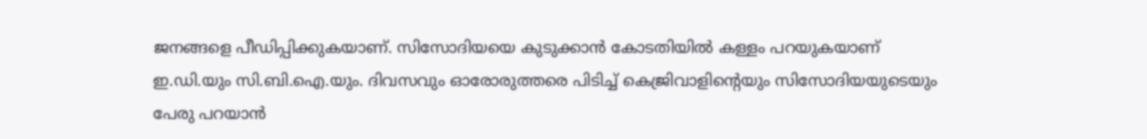ജനങ്ങളെ പീഡിപ്പിക്കുകയാണ്. സിസോദിയയെ കുടുക്കാന്‍ കോടതിയില്‍ കള്ളം പറയുകയാണ് ഇ.ഡി.യും സി.ബി.ഐ.യും. ദിവസവും ഓരോരുത്തരെ പിടിച്ച് കെജ്രിവാളിന്റെയും സിസോദിയയുടെയും പേരു പറയാന്‍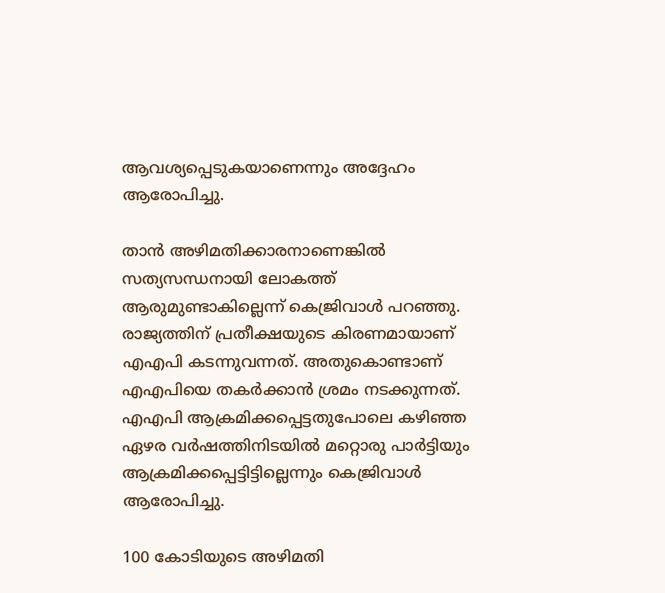ആവശ്യപ്പെടുകയാണെന്നും അദ്ദേഹം ആരോപിച്ചു.

താന്‍ അഴിമതിക്കാരനാണെങ്കില്‍ സത്യസന്ധനായി ലോകത്ത് ആരുമുണ്ടാകില്ലെന്ന് കെജ്രിവാള്‍ പറഞ്ഞു. രാജ്യത്തിന് പ്രതീക്ഷയുടെ കിരണമായാണ് എഎപി കടന്നുവന്നത്. അതുകൊണ്ടാണ് എഎപിയെ തകര്‍ക്കാന്‍ ശ്രമം നടക്കുന്നത്. എഎപി ആക്രമിക്കപ്പെട്ടതുപോലെ കഴിഞ്ഞ ഏഴര വര്‍ഷത്തിനിടയില്‍ മറ്റൊരു പാര്‍ട്ടിയും ആക്രമിക്കപ്പെട്ടിട്ടില്ലെന്നും കെജ്രിവാള്‍ ആരോപിച്ചു.

100 കോടിയുടെ അഴിമതി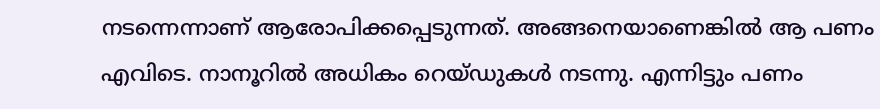നടന്നെന്നാണ് ആരോപിക്കപ്പെടുന്നത്. അങ്ങനെയാണെങ്കില്‍ ആ പണം എവിടെ. നാനൂറില്‍ അധികം റെയ്ഡുകള്‍ നടന്നു. എന്നിട്ടും പണം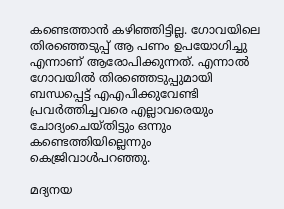കണ്ടെത്താന്‍ കഴിഞ്ഞിട്ടില്ല. ഗോവയിലെ തിരഞ്ഞെടുപ്പ് ആ പണം ഉപയോഗിച്ചു എന്നാണ് ആരോപിക്കുന്നത്. എന്നാല്‍ ഗോവയില്‍ തിരഞ്ഞെടുപ്പുമായി ബന്ധപ്പെട്ട് എഎപിക്കുവേണ്ടി പ്രവര്‍ത്തിച്ചവരെ എല്ലാവരെയും ചോദ്യംചെയ്തിട്ടും ഒന്നും കണ്ടെത്തിയില്ലെന്നും കെജ്രിവാള്‍പറഞ്ഞു.

മദ്യനയ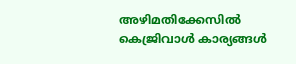അഴിമതിക്കേസില്‍ കെജ്രിവാള്‍ കാര്യങ്ങള്‍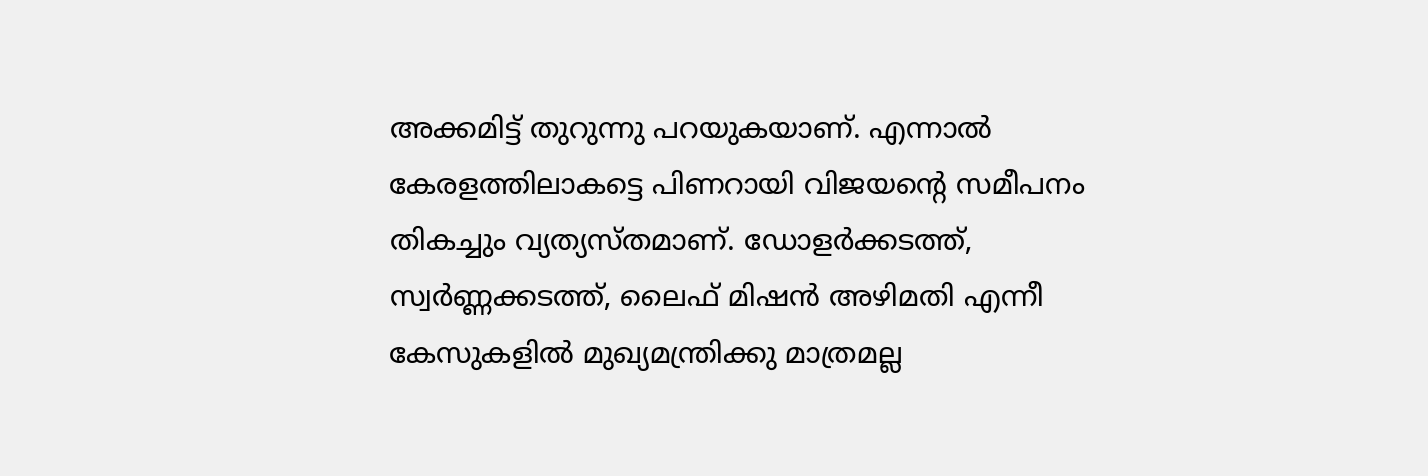അക്കമിട്ട് തുറുന്നു പറയുകയാണ്. എന്നാല്‍ കേരളത്തിലാകട്ടെ പിണറായി വിജയന്റെ സമീപനം തികച്ചും വ്യത്യസ്തമാണ്. ഡോളര്‍ക്കടത്ത്, സ്വര്‍ണ്ണക്കടത്ത്, ലൈഫ് മിഷന്‍ അഴിമതി എന്നീ കേസുകളില്‍ മുഖ്യമന്ത്രിക്കു മാത്രമല്ല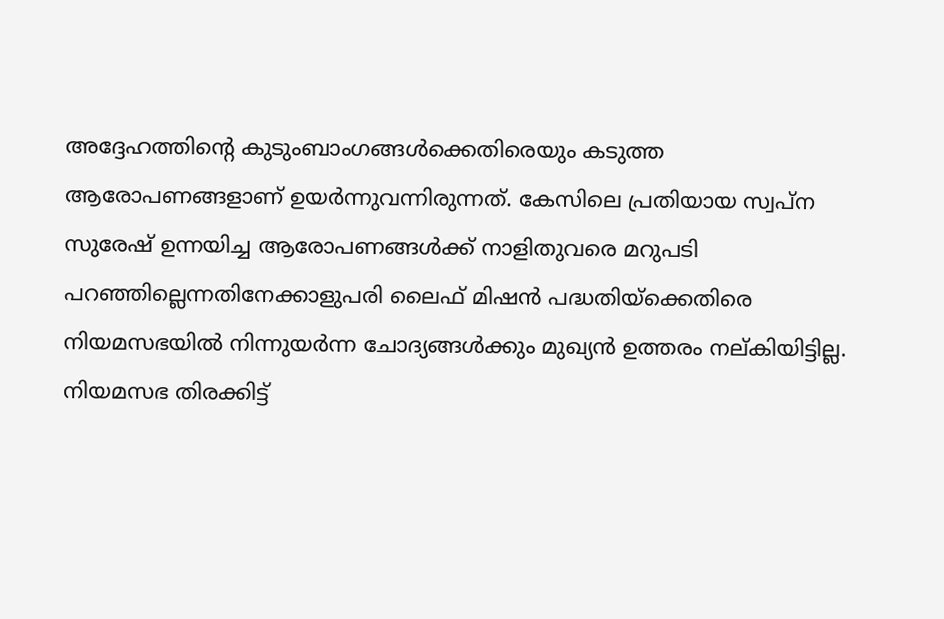അദ്ദേഹത്തിന്റെ കുടുംബാംഗങ്ങള്‍ക്കെതിരെയും കടുത്ത ആരോപണങ്ങളാണ് ഉയര്‍ന്നുവന്നിരുന്നത്. കേസിലെ പ്രതിയായ സ്വപ്‌ന സുരേഷ് ഉന്നയിച്ച ആരോപണങ്ങള്‍ക്ക് നാളിതുവരെ മറുപടി പറഞ്ഞില്ലെന്നതിനേക്കാളുപരി ലൈഫ് മിഷന്‍ പദ്ധതിയ്‌ക്കെതിരെ നിയമസഭയില്‍ നിന്നുയര്‍ന്ന ചോദ്യങ്ങള്‍ക്കും മുഖ്യന്‍ ഉത്തരം നല്കിയിട്ടില്ല. നിയമസഭ തിരക്കിട്ട്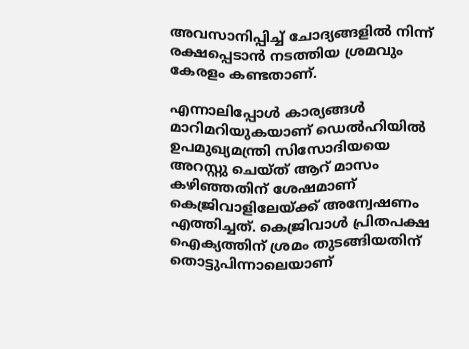അവസാനിപ്പിച്ച് ചോദ്യങ്ങളില്‍ നിന്ന് രക്ഷപ്പെടാന്‍ നടത്തിയ ശ്രമവും കേരളം കണ്ടതാണ്.

എന്നാലിപ്പോള്‍ കാര്യങ്ങള്‍ മാറിമറിയുകയാണ് ഡെല്‍ഹിയില്‍ ഉപമുഖ്യമന്ത്രി സിസോദിയയെ അറസ്റ്റു ചെയ്ത് ആറ് മാസം കഴിഞ്ഞതിന് ശേഷമാണ് കെജ്രിവാളിലേയ്ക്ക് അന്വേഷണം എത്തിച്ചത്. കെജ്രിവാള്‍ പ്രിതപക്ഷ ഐക്യത്തിന് ശ്രമം തുടങ്ങിയതിന് തൊട്ടുപിന്നാലെയാണ്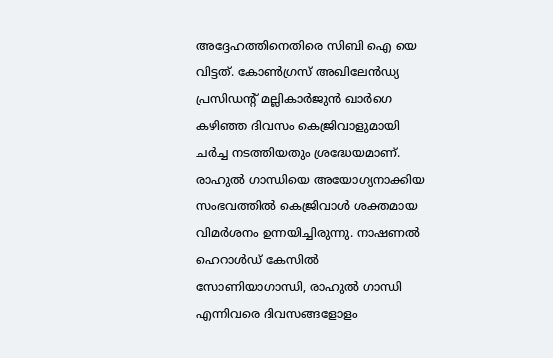അദ്ദേഹത്തിനെതിരെ സിബി ഐ യെ വിട്ടത്. കോണ്‍ഗ്രസ് അഖിലേന്‍ഡ്യ പ്രസിഡന്റ് മല്ലികാര്‍ജുന്‍ ഖാര്‍ഗെ കഴിഞ്ഞ ദിവസം കെജ്രിവാളുമായി ചര്‍ച്ച നടത്തിയതും ശ്രദ്ധേയമാണ്. രാഹുല്‍ ഗാന്ധിയെ അയോഗ്യനാക്കിയ സംഭവത്തില്‍ കെജ്രിവാള്‍ ശക്തമായ വിമര്‍ശനം ഉന്നയിച്ചിരുന്നു. നാഷണല്‍ ഹെറാള്‍ഡ് കേസില്‍ സോണിയാഗാന്ധി, രാഹുല്‍ ഗാന്ധി എന്നിവരെ ദിവസങ്ങളോളം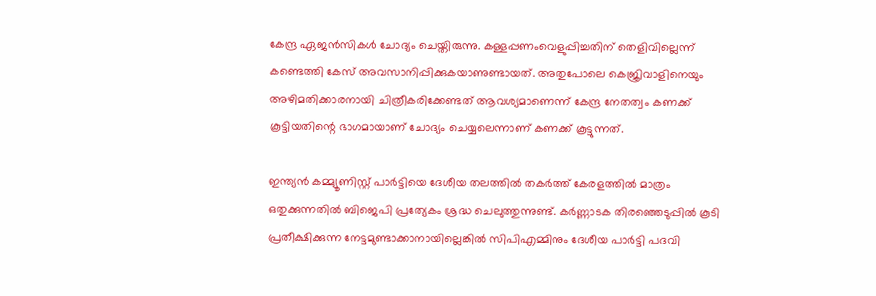കേന്ദ്ര ഏജന്‍സികള്‍ ചോദ്യം ചെയ്തിരുന്നു. കള്ളപ്പണംവെളുപ്പിച്ചതിന് തെളിവില്ലെന്ന് കണ്ടെത്തി കേസ് അവസാനിപ്പിക്കുകയാണുണ്ടായത്. അതുപോലെ കെജ്രിവാളിനെയും അഴിമതിക്കാരനായി ചിത്രീകരിക്കേണ്ടത് ആവശ്യമാണെന്ന് കേന്ദ്ര നേതത്വം കണക്ക് കൂട്ടിയതിന്റെ ഭാഗമായാണ് ചോദ്യം ചെയ്യലെന്നാണ് കണക്ക് കൂട്ടുന്നത്.

ഇന്ത്യന്‍ കമ്മ്യൂണിസ്റ്റ് പാര്‍ട്ടിയെ ദേശീയ തലത്തില്‍ തകര്‍ത്ത് കേരളത്തില്‍ മാത്രം ഒതുക്കുന്നതില്‍ ബിജെപി പ്രത്യേകം ശ്രദ്ധ ചെലുത്തുന്നുണ്ട്. കര്‍ണ്ണാടക തിരഞ്ഞെടുപ്പില്‍ കൂടി പ്രതീക്ഷിക്കുന്ന നേട്ടമുണ്ടാക്കാനായില്ലെങ്കില്‍ സിപിഎമ്മിനും ദേശീയ പാര്‍ട്ടി പദവി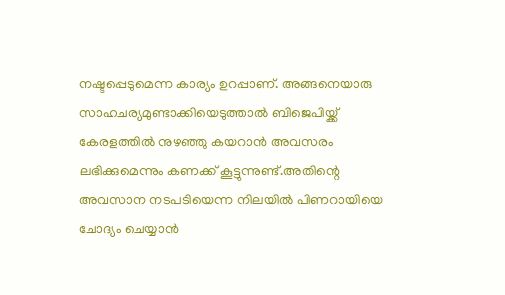നഷ്ടപ്പെടുമെന്ന കാര്യം ഉറപ്പാണ്. അങ്ങനെയാരു സാഹചര്യമുണ്ടാക്കിയെടുത്താല്‍ ബിജെപിയ്ക്ക് കേരളത്തില്‍ നുഴഞ്ഞു കയറാന്‍ അവസരം ലഭിക്കുമെന്നും കണക്ക് കൂട്ടുന്നുണ്ട്.അതിന്റെ അവസാന നടപടിയെന്ന നിലയില്‍ പിണറായിയെ ചോദ്യം ചെയ്യാന്‍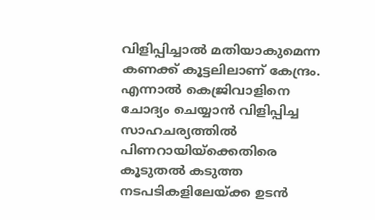വിളിപ്പിച്ചാല്‍ മതിയാകുമെന്ന കണക്ക് കൂട്ടലിലാണ് കേന്ദ്രം. എന്നാല്‍ കെജ്രിവാളിനെ ചോദ്യം ചെയ്യാന്‍ വിളിപ്പിച്ച സാഹചര്യത്തില്‍ പിണറായിയ്‌ക്കെതിരെ കൂടുതല്‍ കടുത്ത നടപടികളിലേയ്ക്ക ഉടന്‍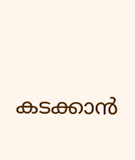കടക്കാന്‍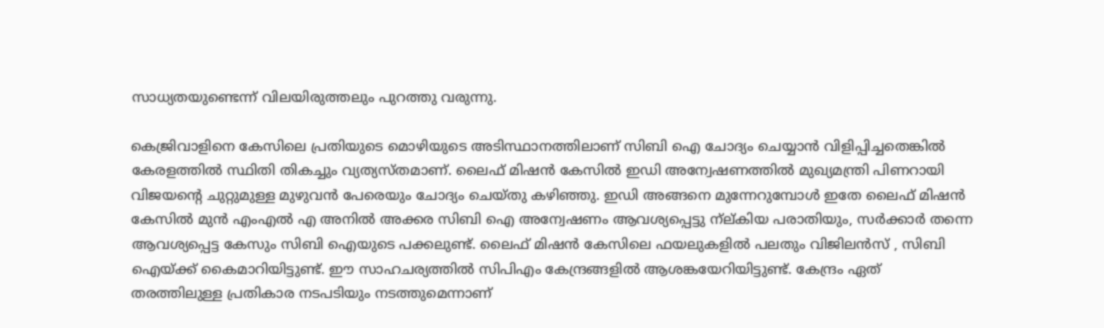സാധ്യതയുണ്ടെന്ന് വിലയിരുത്തലും പുറത്തു വരുന്നു.

കെജ്രിവാളിനെ കേസിലെ പ്രതിയുടെ മൊഴിയുടെ അടിസ്ഥാനത്തിലാണ് സിബി ഐ ചോദ്യം ചെയ്യാന്‍ വിളിപ്പിച്ചതെങ്കില്‍ കേരളത്തില്‍ സ്ഥിതി തികച്ചും വ്യത്യസ്തമാണ്. ലൈഫ് മിഷന്‍ കേസില്‍ ഇഡി അന്വേഷണത്തില്‍ മുഖ്യമന്ത്രി പിണറായി വിജയന്റെ ചുറ്റുമുള്ള മുഴുവന്‍ പേരെയും ചോദ്യം ചെയ്തു കഴിഞ്ഞു. ഇഡി അങ്ങനെ മുന്നേറുമ്പോള്‍ ഇതേ ലൈഫ് മിഷന്‍ കേസില്‍ മുന്‍ എംഎല്‍ എ അനില്‍ അക്കര സിബി ഐ അന്വേഷണം ആവശ്യപ്പെട്ടു ന്‌ല്കിയ പരാതിയും, സര്‍ക്കാര്‍ തന്നെ ആവശ്യപ്പെട്ട കേസും സിബി ഐയുടെ പക്കലുണ്ട്. ലൈഫ് മിഷന്‍ കേസിലെ ഫയലുകളില്‍ പലതും വിജിലന്‍സ് , സിബി ഐയ്ക്ക് കൈമാറിയിട്ടുണ്ട്. ഈ സാഹചര്യത്തില്‍ സിപിഎം കേന്ദ്രങ്ങളില്‍ ആശങ്കയേറിയിട്ടുണ്ട്. കേന്ദ്രം ഏത് തരത്തിലുള്ള പ്രതികാര നടപടിയും നടത്തുമെന്നാണ്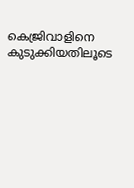കെജ്രിവാളിനെ കുടുക്കിയതിലൂടെ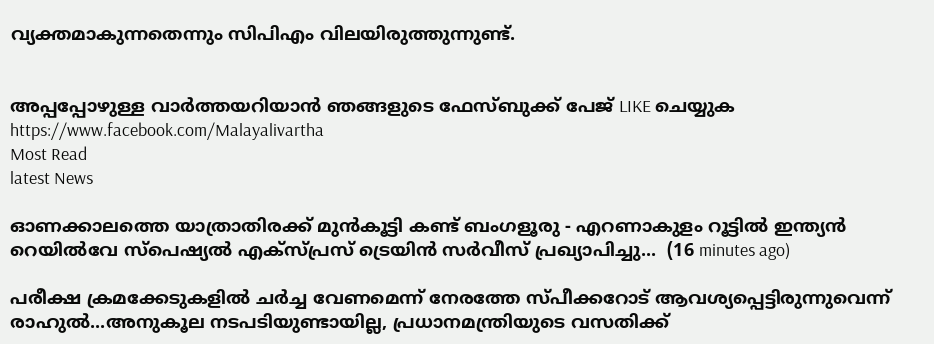വ്യക്തമാകുന്നതെന്നും സിപിഎം വിലയിരുത്തുന്നുണ്ട്.


അപ്പപ്പോഴുള്ള വാര്‍ത്തയറിയാന്‍ ഞങ്ങളുടെ ഫേസ്‌ബുക്ക്‌ പേജ് LIKE ചെയ്യുക
https://www.facebook.com/Malayalivartha
Most Read
latest News

ഓണക്കാലത്തെ യാത്രാതിരക്ക് മുൻകൂട്ടി കണ്ട് ബംഗളൂരു - എറണാകുളം റൂട്ടിൽ ഇന്ത്യൻ റെയിൽവേ സ്‌പെഷ്യൽ എക്‌സ്പ്രസ് ട്രെയിൻ സർവീസ് പ്രഖ്യാപിച്ചു...  (16 minutes ago)

പരീക്ഷ ക്രമക്കേടുകളിൽ ചര്‍ച്ച വേണമെന്ന് നേരത്തേ സ്പീക്കറോട് ആവശ്യപ്പെട്ടിരുന്നുവെന്ന് രാഹുൽ...അനുകൂല നടപടിയുണ്ടായില്ല, പ്രധാനമന്ത്രിയുടെ വസതിക്ക്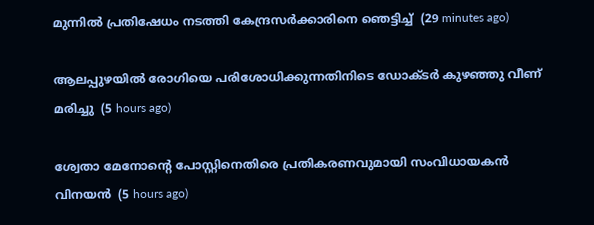മുന്നിൽ പ്രതിഷേധം നടത്തി കേന്ദ്രസർക്കാരിനെ ഞെട്ടിച്ച്  (29 minutes ago)

ആലപ്പുഴയില്‍ രോഗിയെ പരിശോധിക്കുന്നതിനിടെ ഡോക്ടര്‍ കുഴഞ്ഞു വീണ് മരിച്ചു  (5 hours ago)

ശ്വേതാ മേനോന്റെ പോസ്റ്റിനെതിരെ പ്രതികരണവുമായി സംവിധായകന്‍ വിനയന്‍  (5 hours ago)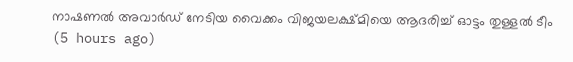നാഷണല്‍ അവാര്‍ഡ് നേടിയ വൈക്കം വിജയലക്ഷ്മിയെ ആദരിച്ച് ഓട്ടം തുള്ളല്‍ ടീം  (5 hours ago)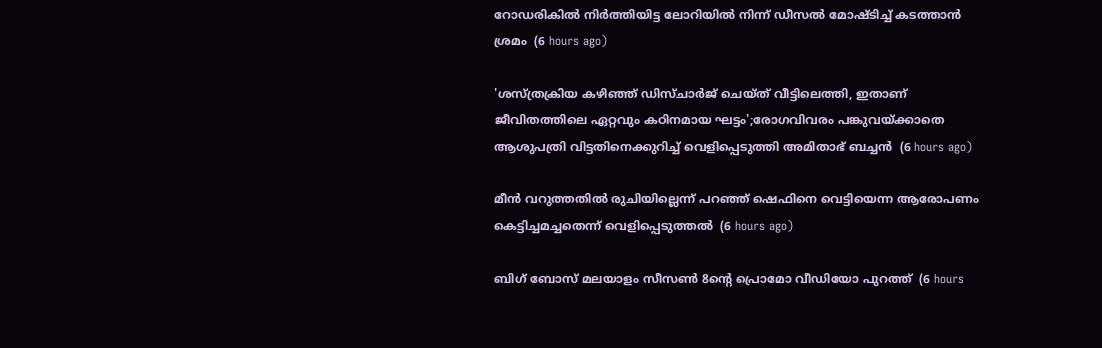റോഡരികില്‍ നിര്‍ത്തിയിട്ട ലോറിയില്‍ നിന്ന് ഡീസല്‍ മോഷ്ടിച്ച് കടത്താന്‍ ശ്രമം  (6 hours ago)

'ശസ്ത്രക്രിയ കഴിഞ്ഞ് ഡിസ്ചാര്‍ജ് ചെയ്ത് വീട്ടിലെത്തി, ഇതാണ് ജീവിതത്തിലെ ഏറ്റവും കഠിനമായ ഘട്ടം';രോഗവിവരം പങ്കുവയ്ക്കാതെ ആശുപത്രി വിട്ടതിനെക്കുറിച്ച് വെളിപ്പെടുത്തി അമിതാഭ് ബച്ചന്‍  (6 hours ago)

മീന്‍ വറുത്തതില്‍ രുചിയില്ലെന്ന് പറഞ്ഞ് ഷെഫിനെ വെട്ടിയെന്ന ആരോപണം കെട്ടിച്ചമച്ചതെന്ന് വെളിപ്പെടുത്തല്‍  (6 hours ago)

ബിഗ് ബോസ് മലയാളം സീസണ്‍ 8ന്റെ പ്രൊമോ വീഡിയോ പുറത്ത്  (6 hours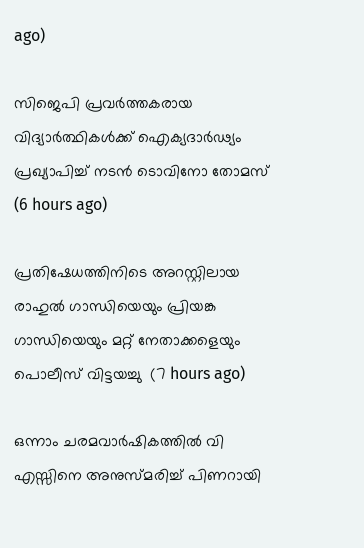ago)

സിജെപി പ്രവര്‍ത്തകരായ വിദ്യാര്‍ത്ഥികള്‍ക്ക് ഐക്യദാര്‍ഢ്യം പ്രഖ്യാപിച്ച് നടന്‍ ടൊവിനോ തോമസ്  (6 hours ago)

പ്രതിഷേധത്തിനിടെ അറസ്റ്റിലായ രാഹുല്‍ ഗാന്ധിയെയും പ്രിയങ്ക ഗാന്ധിയെയും മറ്റ് നേതാക്കളെയും പൊലീസ് വിട്ടയച്ചു  (7 hours ago)

ഒന്നാം ചരമവാര്‍ഷികത്തില്‍ വി എസ്സിനെ അനുസ്മരിച്ച് പിണറായി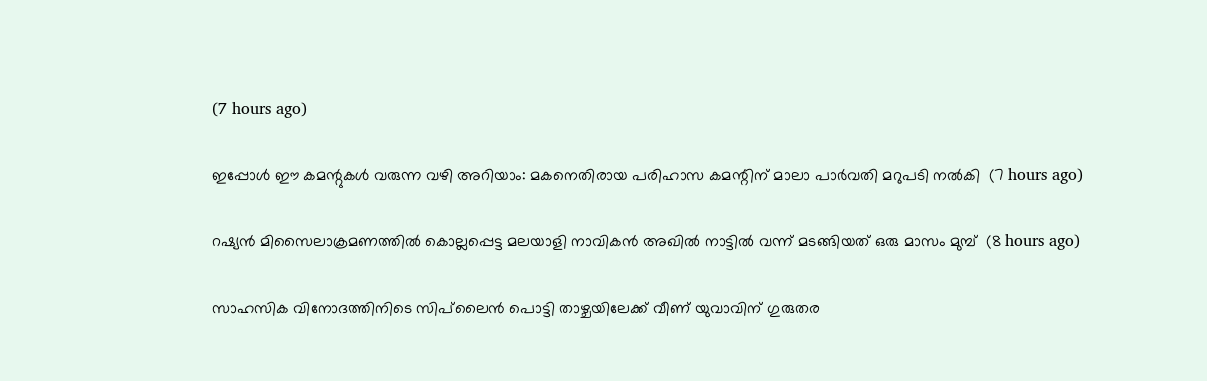(7 hours ago)

ഇപ്പോള്‍ ഈ കമന്റുകള്‍ വരുന്ന വഴി അറിയാം: മകനെതിരായ പരിഹാസ കമന്റിന് മാലാ പാര്‍വതി മറുപടി നല്‍കി  (7 hours ago)

റഷ്യന്‍ മിസൈലാക്രമണത്തില്‍ കൊല്ലപ്പെട്ട മലയാളി നാവികന്‍ അഖില്‍ നാട്ടില്‍ വന്ന് മടങ്ങിയത് ഒരു മാസം മുമ്പ്  (8 hours ago)

സാഹസിക വിനോദത്തിനിടെ സിപ്‌ലൈന്‍ പൊട്ടി താഴ്ചയിലേക്ക് വീണ് യുവാവിന് ഗുരുതര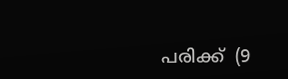പരിക്ക്  (9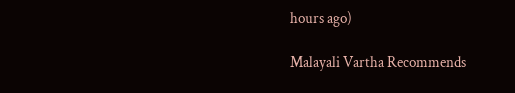hours ago)

Malayali Vartha Recommends